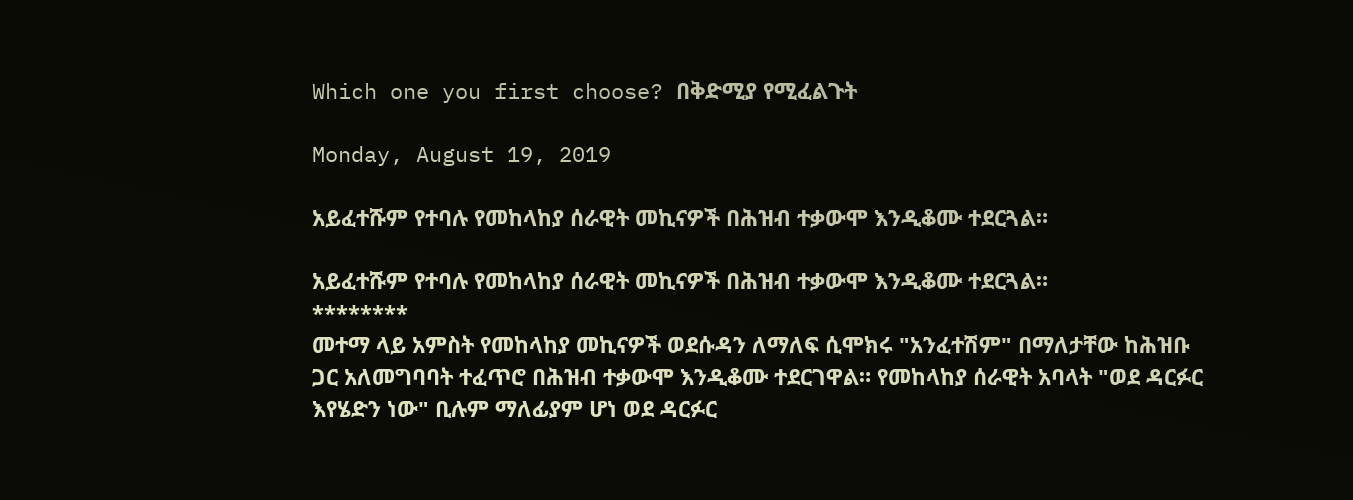Which one you first choose? በቅድሚያ የሚፈልጉት

Monday, August 19, 2019

አይፈተሹም የተባሉ የመከላከያ ሰራዊት መኪናዎች በሕዝብ ተቃውሞ እንዲቆሙ ተደርጓል።

አይፈተሹም የተባሉ የመከላከያ ሰራዊት መኪናዎች በሕዝብ ተቃውሞ እንዲቆሙ ተደርጓል።
********
መተማ ላይ አምስት የመከላከያ መኪናዎች ወደሱዳን ለማለፍ ሲሞክሩ "አንፈተሽም" በማለታቸው ከሕዝቡ ጋር አለመግባባት ተፈጥሮ በሕዝብ ተቃውሞ እንዲቆሙ ተደርገዋል። የመከላከያ ሰራዊት አባላት "ወደ ዳርፉር እየሄድን ነው" ቢሉም ማለፊያም ሆነ ወደ ዳርፉር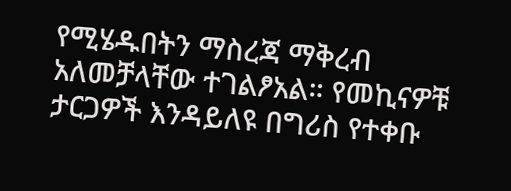የሚሄዱበትን ማስረጃ ማቅረብ አለመቻላቸው ተገልፆአል። የመኪናዎቹ ታርጋዎች እንዳይለዩ በግሪስ የተቀቡ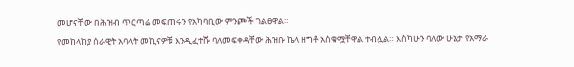መሆናቸው በሕዝብ ጥርጣሬ መፍጠሩን የአካባቢው ምንጮች ገልፀዋል።
የመከላከያ ሰራዊት አባላት መኪናዎቹ እንዲፈተሹ ባለመፍቀዳቸው ሕዝቡ ኬላ ዘግቶ አስቁሟቸዋል ተብሏል። እስካሁን ባለው ሁኔታ የአማራ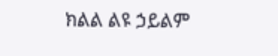ክልል ልዩ ኃይልም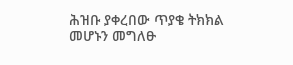ሕዝቡ ያቀረበው ጥያቄ ትክክል መሆኑን መግለፁ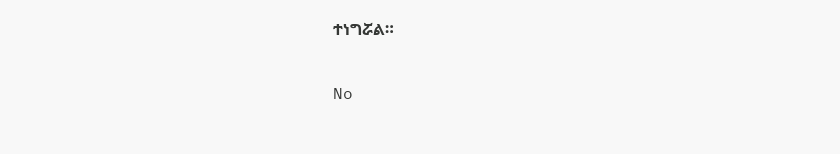ተነግሯል።

No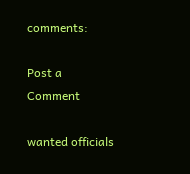comments:

Post a Comment

wanted officials